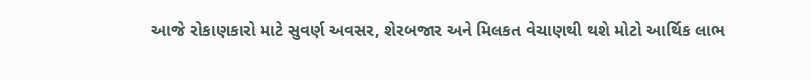આજે રોકાણકારો માટે સુવર્ણ અવસર, શેરબજાર અને મિલકત વેચાણથી થશે મોટો આર્થિક લાભ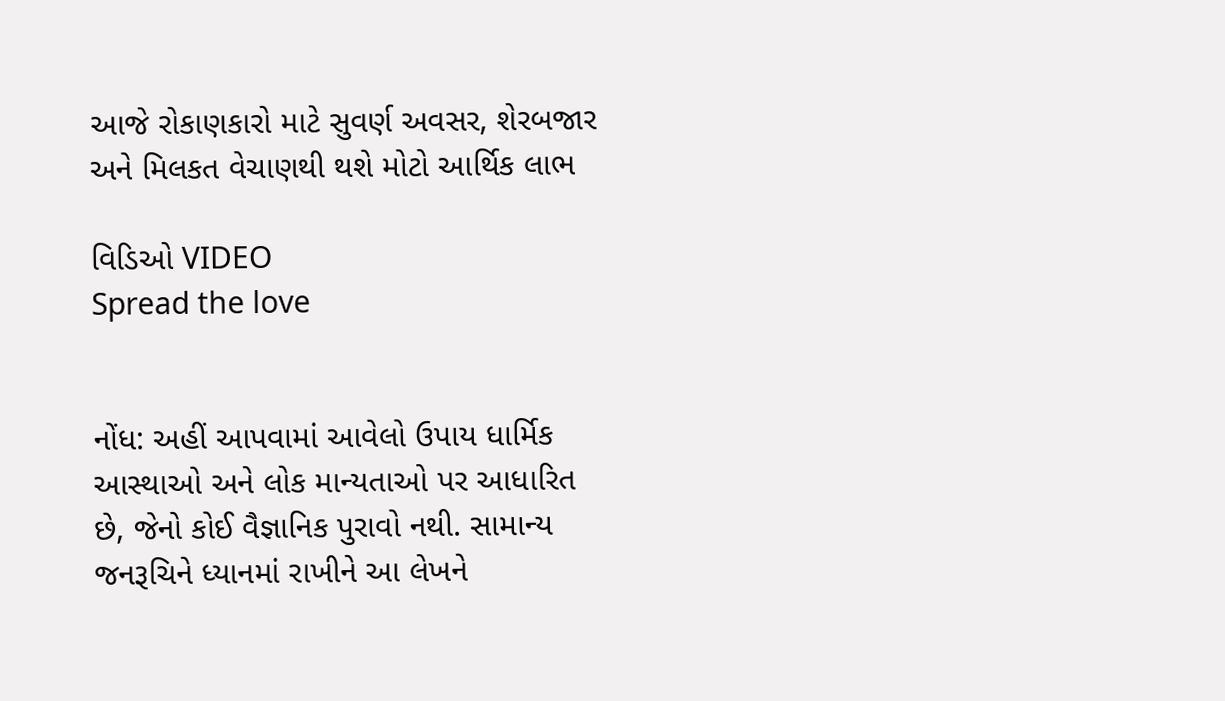આજે રોકાણકારો માટે સુવર્ણ અવસર, શેરબજાર અને મિલકત વેચાણથી થશે મોટો આર્થિક લાભ

વિડિઓ VIDEO
Spread the love


નોંધ: અહીં આપવામાં આવેલો ઉપાય ધાર્મિક આસ્થાઓ અને લોક માન્યતાઓ પર આધારિત છે, જેનો કોઈ વૈજ્ઞાનિક પુરાવો નથી. સામાન્ય જનરૂચિને ધ્યાનમાં રાખીને આ લેખને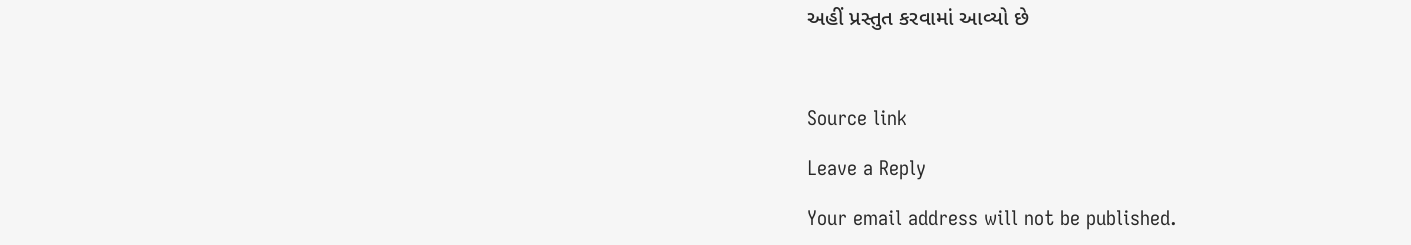અહીં પ્રસ્તુત કરવામાં આવ્યો છે



Source link

Leave a Reply

Your email address will not be published.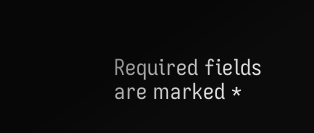Required fields are marked *